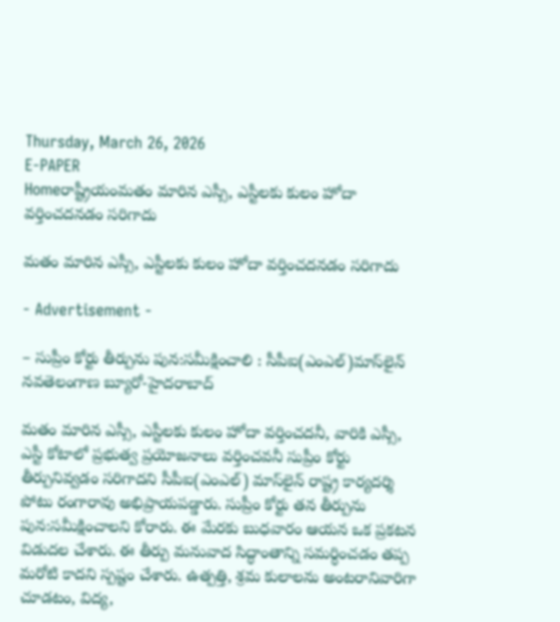Thursday, March 26, 2026
E-PAPER
Homeరాష్ట్రీయంమతం మారిన ఎస్సీ, ఎస్టీలకు కులం హోదా వర్తించదనడం సరిగాదు

మతం మారిన ఎస్సీ, ఎస్టీలకు కులం హోదా వర్తించదనడం సరిగాదు

- Advertisement -

– సుప్రీం కోర్టు తీర్పును పున:సమీక్షించాలి : సీపీఐ(ఎంఎల్‌)మాస్‌లైన్‌
నవతెలంగాణ బ్యూరో-హైదరాబాద్‌

మతం మారిన ఎస్సీ, ఎస్టీలకు కులం హోదా వర్తించదనీ, వారికి ఎస్సీ, ఎస్టీ కోటాలో ప్రభుత్వ ప్రయోజనాలు వర్తించవనీ సుప్రీం కోర్టు తీర్పునివ్వడం సరిగాదని సీపీఐ(ఎంఎల్‌) మాస్‌లైన్‌ రాష్ట్ర కార్యదర్శి పోటు రంగారావు అభిప్రాయపడ్డారు. సుప్రీం కోర్టు తన తీర్పును పున:సమీక్షించాలని కోరారు. ఈ మేరకు బుధవారం ఆయన ఒక ప్రకటన విడుదల చేశారు. ఈ తీర్పు మనువాద సిద్ధాంతాన్ని సమర్ధించడం తప్ప మరోటి కాదని స్పష్టం చేశారు. ఉత్పత్తి, శ్రమ కులాలను అంటరానివారిగా చూడటం, విద్య,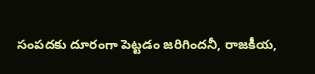సంపదకు దూరంగా పెట్టడం జరిగిందనీ, రాజకీయ,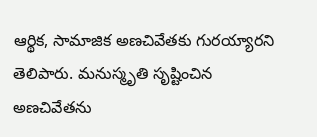ఆర్థిక, సామాజిక అణచివేతకు గురయ్యారని తెలిపారు. మనుస్మృతి సృష్టించిన అణచివేతను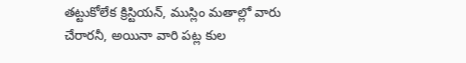తట్టుకోలేక క్రిస్టియన్‌, ముస్లిం మతాల్లో వారు చేరారనీ, అయినా వారి పట్ల కుల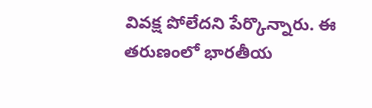వివక్ష పోలేదని పేర్కొన్నారు. ఈ తరుణంలో భారతీయ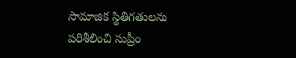సామాజిక స్థితిగతులను పరిశీలించి సుప్రీం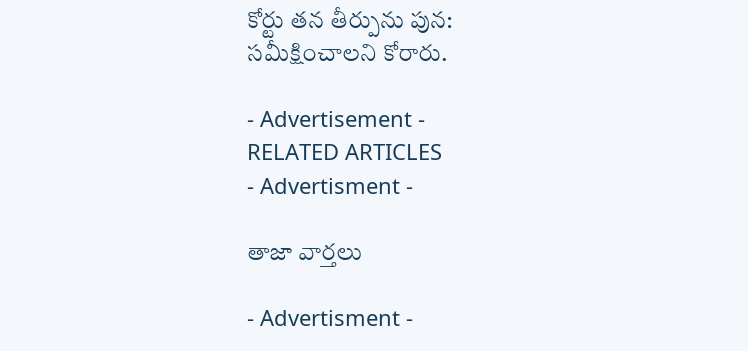కోర్టు తన తీర్పును పున: సమీక్షించాలని కోరారు.

- Advertisement -
RELATED ARTICLES
- Advertisment -

తాజా వార్తలు

- Advertisment -